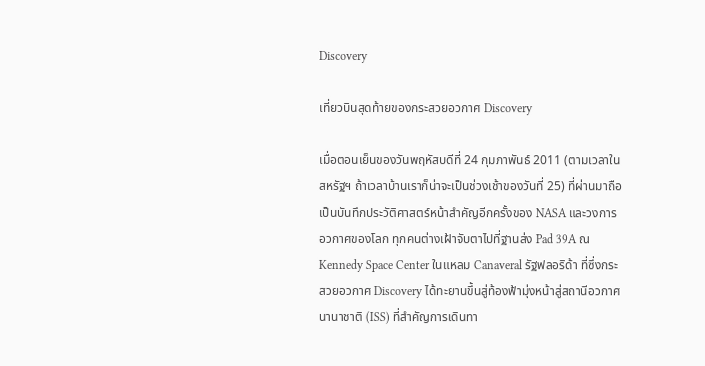Discovery

เที่ยวบินสุดท้ายของกระสวยอวกาศ Discovery

เมื่อตอนเย็นของวันพฤหัสบดีที่ 24 กุมภาพันธ์ 2011 (ตามเวลาในสหรัฐฯ ถ้าเวลาบ้านเราก็น่าจะเป็นช่วงเช้าของวันที่ 25) ที่ผ่านมาถือเป็นบันทึกประวัติศาสตร์หน้าสำคัญอีกครั้งของ NASA และวงการอวกาศของโลก ทุกคนต่างเฝ้าจับตาไปที่ฐานส่ง Pad 39A ณ Kennedy Space Center ในแหลม Canaveral รัฐฟลอริด้า ที่ซึ่งกระสวยอวกาศ Discovery ได้ทะยานขึ้นสู่ท้องฟ้ามุ่งหน้าสู่สถานีอวกาศนานาชาติ (ISS) ที่สำคัญการเดินทา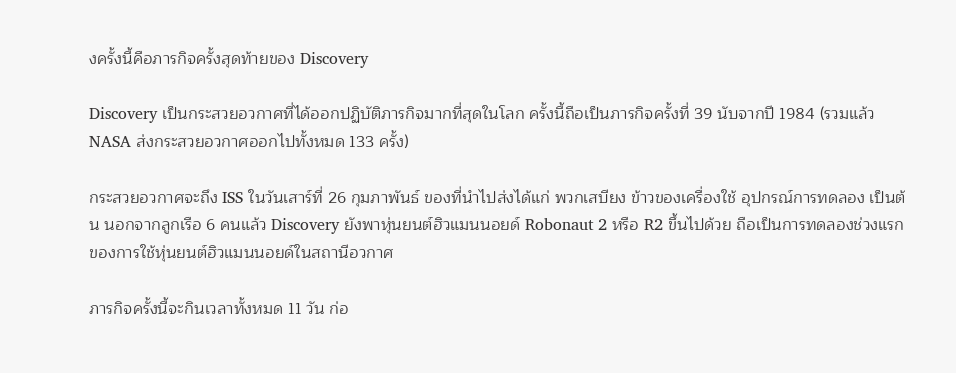งครั้งนี้คือภารกิจครั้งสุดท้ายของ Discovery

Discovery เป็นกระสวยอวกาศที่ได้ออกปฏิบัติภารกิจมากที่สุดในโลก ครั้งนี้ถือเป็นภารกิจครั้งที่ 39 นับจากปี 1984 (รวมแล้ว NASA ส่งกระสวยอวกาศออกไปทั้งหมด 133 ครั้ง)

กระสวยอวกาศจะถึง ISS ในวันเสาร์ที่ 26 กุมภาพันธ์ ของที่นำไปส่งได้แก่ พวกเสบียง ข้าวของเครื่องใช้ อุปกรณ์การทดลอง เป็นต้น นอกจากลูกเรือ 6 คนแล้ว Discovery ยังพาหุ่นยนต์ฮิวแมนนอยด์ Robonaut 2 หรือ R2 ขึ้นไปด้วย ถือเป็นการทดลองช่วงแรกของการใช้หุ่นยนต์ฮิวแมนนอยด์ในสถานีอวกาศ

ภารกิจครั้งนี้จะกินเวลาทั้งหมด 11 วัน ก่อ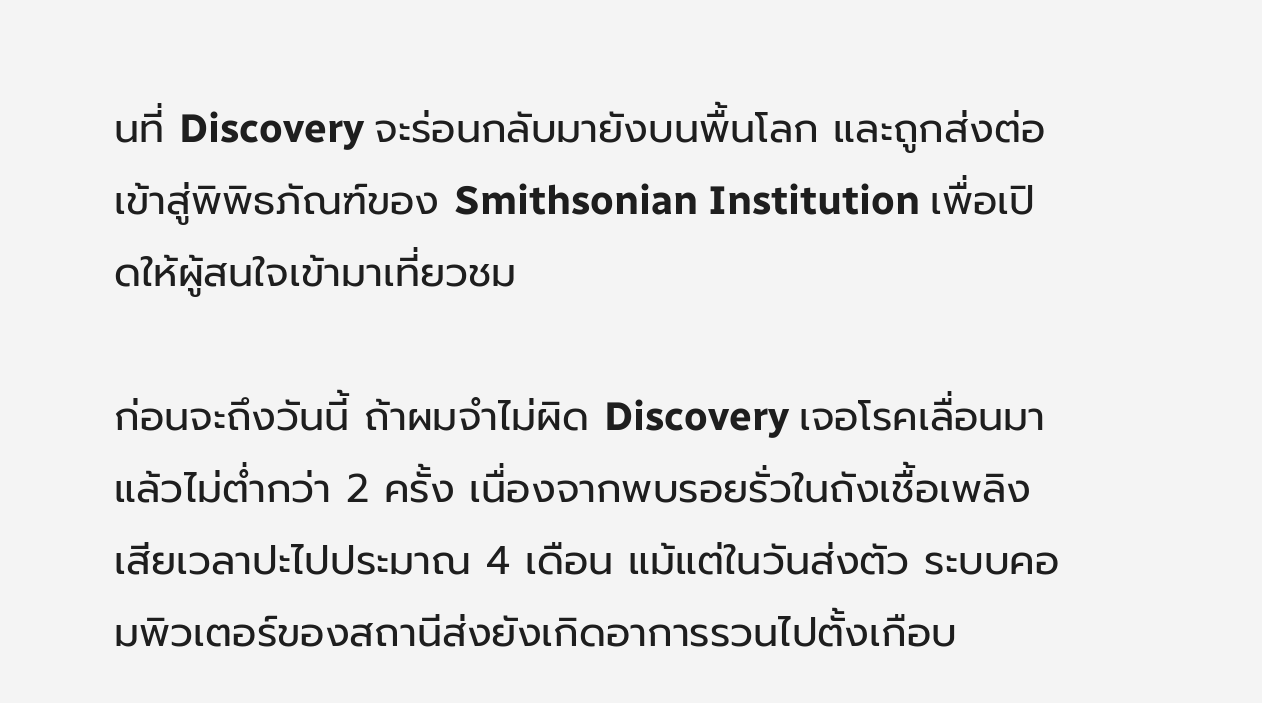นที่ Discovery จะร่อนกลับมายังบนพื้นโลก และถูกส่งต่อเข้าสู่พิพิธภัณฑ์ของ Smithsonian Institution เพื่อเปิดให้ผู้สนใจเข้ามาเที่ยวชม

ก่อนจะถึงวันนี้ ถ้าผมจำไม่ผิด Discovery เจอโรคเลื่อนมาแล้วไม่ต่ำกว่า 2 ครั้ง เนื่องจากพบรอยรั่วในถังเชื้อเพลิง เสียเวลาปะไปประมาณ 4 เดือน แม้แต่ในวันส่งตัว ระบบคอมพิวเตอร์ของสถานีส่งยังเกิดอาการรวนไปตั้งเกือบ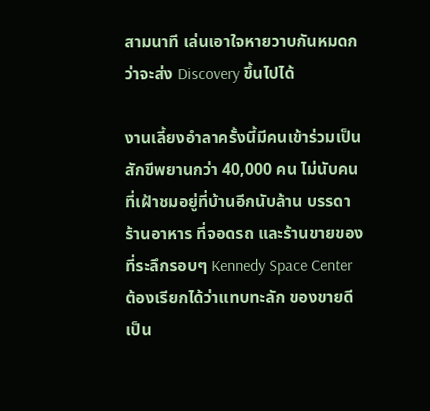สามนาที เล่นเอาใจหายวาบกันหมดกว่าจะส่ง Discovery ขึ้นไปได้

งานเลี้ยงอำลาครั้งนี้มีคนเข้าร่วมเป็นสักขีพยานกว่า 40,000 คน ไม่นับคนที่เฝ้าชมอยู่ที่บ้านอีกนับล้าน บรรดาร้านอาหาร ที่จอดรถ และร้านขายของที่ระลึกรอบๆ Kennedy Space Center ต้องเรียกได้ว่าแทบทะลัก ของขายดีเป็น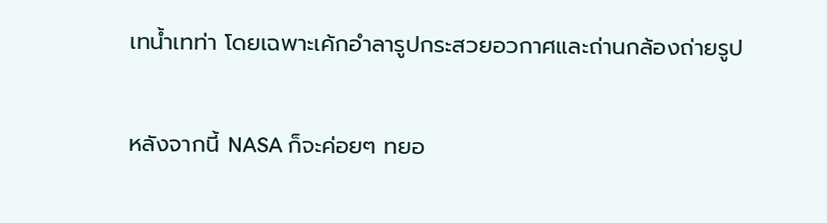เทน้ำเทท่า โดยเฉพาะเค้กอำลารูปกระสวยอวกาศและถ่านกล้องถ่ายรูป

หลังจากนี้ NASA ก็จะค่อยๆ ทยอ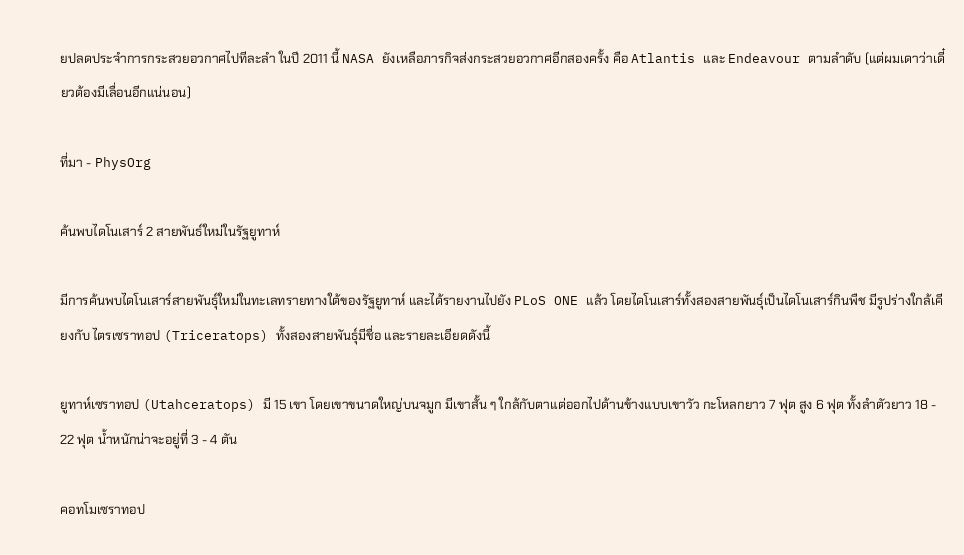ยปลดประจำการกระสวยอวกาศไปทีละลำ ในปี 2011 นี้ NASA ยังเหลือภารกิจส่งกระสวยอวกาศอีกสองครั้ง คือ Atlantis และ Endeavour ตามลำดับ (แต่ผมเดาว่าเดี๋ยวต้องมีเลื่อนอีกแน่นอน)

ที่มา - PhysOrg

ค้นพบไดโนเสาร์ 2 สายพันธ์ใหม่ในรัฐยูทาห์

มีการค้นพบไดโนเสาร์สายพันธุ์ใหม่ในทะเลทรายทางใต้ของรัฐยูทาห์ และได้รายงานไปยัง PLoS ONE แล้ว โดยไดโนเสาร์ทั้งสองสายพันธุ์เป็นไดโนเสาร์กินพืช มีรูปร่างใกล้เคียงกับ ไตรเซราทอป (Triceratops) ทั้งสองสายพันธุ์มีชื่อ และรายละเอียดดังนี้

ยูทาห์เซราทอป (Utahceratops) มี 15 เขา โดยเขาขนาดใหญ่บนจมูก มีเขาสั้น ๆ ใกล้กับตาแต่ออกไปด้านข้างแบบเขาวัว กะโหลกยาว 7 ฟุต สูง 6 ฟุต ทั้งลำตัวยาว 18 - 22 ฟุต น้ำหนักน่าจะอยู่ที่ 3 - 4 ตัน

คอทโมเซราทอป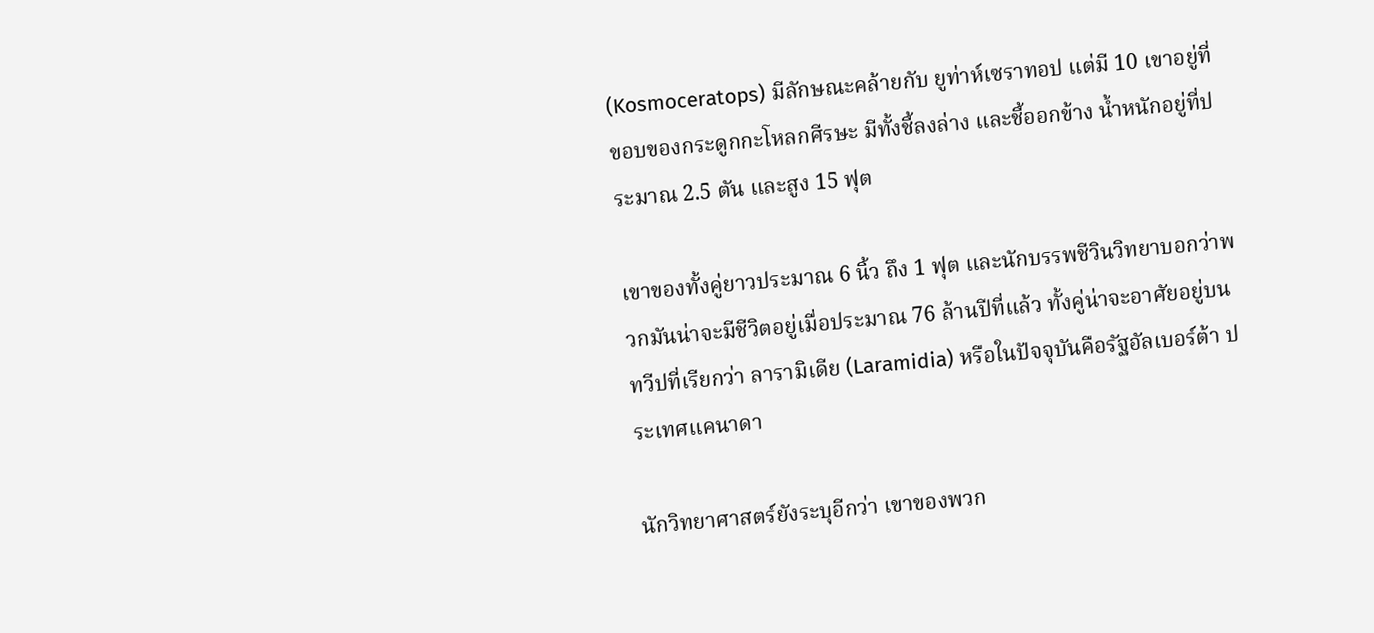(Kosmoceratops) มีลักษณะคล้ายกับ ยูท่าห์เซราทอป แต่มี 10 เขาอยู่ที่ขอบของกระดูกกะโหลกศีรษะ มีทั้งชี้ลงล่าง และชี้ออกข้าง น้ำหนักอยู่ที่ประมาณ 2.5 ตัน และสูง 15 ฟุต

เขาของทั้งคู่ยาวประมาณ 6 นิ้ว ถึง 1 ฟุต และนักบรรพชีวินวิทยาบอกว่าพวกมันน่าจะมีชีวิตอยู่เมื่อประมาณ 76 ล้านปีที่แล้ว ทั้งคู่น่าจะอาศัยอยู่บนทวีปที่เรียกว่า ลารามิเดีย (Laramidia) หรือในปัจจุบันคือรัฐอัลเบอร์ต้า ประเทศแคนาดา

นักวิทยาศาสตร์ยังระบุอีกว่า เขาของพวก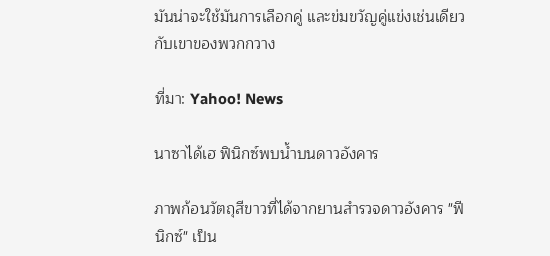มันน่าจะใช้มันการเลือกคู่ และข่มขวัญคู่แข่งเช่นเดียวกับเขาของพวกกวาง

ที่มา: Yahoo! News

นาซาได้เฮ ฟินิกซ์พบน้ำบนดาวอังคาร

ภาพก้อนวัตถุสีขาวที่ได้จากยานสำรวจดาวอังคาร "ฟีนิกซ์" เป็น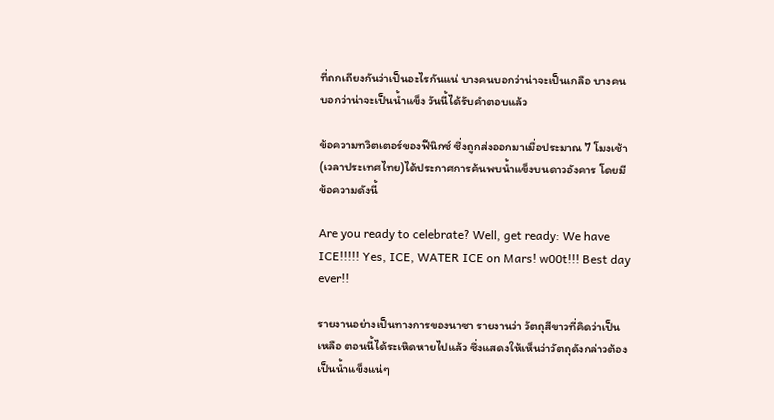ที่ถกเถียงกันว่าเป็นอะไรกันแน่ บางคนบอกว่าน่าจะเป็นเกลือ บางคนบอกว่าน่าจะเป็นน้ำแข็ง วันนี้ได้รับคำตอบแล้ว

ข้อความทวิตเตอร์ของฟีนิกซ์ ซึ่งถูกส่งออกมาเมื่อประมาณ 7 โมงเช้า (เวลาประเทศไทย)ได้ประกาศการค้นพบน้ำแข็งบนดาวอังคาร โดยมีข้อความดังนี้

Are you ready to celebrate? Well, get ready: We have ICE!!!!! Yes, ICE, WATER ICE on Mars! w00t!!! Best day ever!!

รายงานอย่างเป็นทางการของนาซา รายงานว่า วัตถุสีขาวที่คิดว่าเป็นเหลือ ตอนนี้ได้ระเหิดหายไปแล้ว ซึ่งแสดงให้เห็นว่าวัตถุดังกล่าวต้องเป็นน้ำแข็งแน่ๆ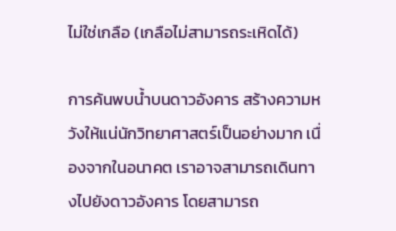ไม่ใช่เกลือ (เกลือไม่สามารถระเหิดได้)

การค้นพบน้ำบนดาวอังคาร สร้างความหวังให้แน่นักวิทยาศาสตร์เป็นอย่างมาก เนื่องจากในอนาคต เราอาจสามารถเดินทางไปยังดาวอังคาร โดยสามารถ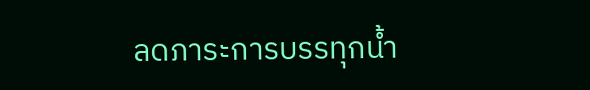ลดภาระการบรรทุกน้ำ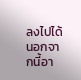ลงไปได้ นอกจากนี้อา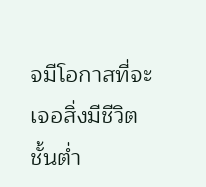จมีโอกาสที่จะเจอสิ่งมีชีวิตชั้นต่ำ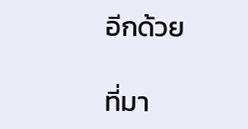อีกด้วย

ที่มา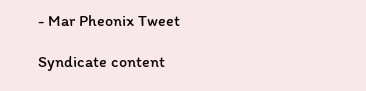- Mar Pheonix Tweet

Syndicate content